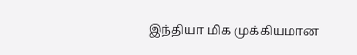இந்தியா மிக முக்கியமான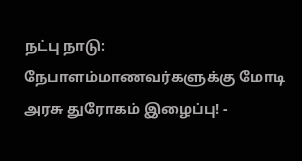நட்பு நாடு: நேபாளம்மாணவர்களுக்கு மோடி அரசு துரோகம் இழைப்பு! -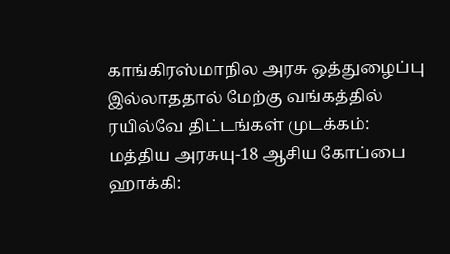காங்கிரஸ்மாநில அரசு ஒத்துழைப்பு இல்லாததால் மேற்கு வங்கத்தில் ரயில்வே திட்டங்கள் முடக்கம்: மத்திய அரசுயு-18 ஆசிய கோப்பை ஹாக்கி: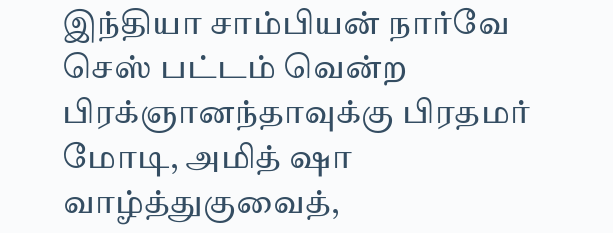இந்தியா சாம்பியன் நார்வே செஸ் பட்டம் வென்ற பிரக்ஞானந்தாவுக்கு பிரதமர் மோடி, அமித் ஷா வாழ்த்துகுவைத்,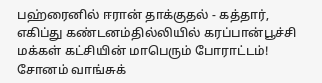பஹ்ரைனில் ஈரான் தாக்குதல் - கத்தார், எகிப்து கண்டனம்தில்லியில் கரப்பான்பூச்சி மக்கள் கட்சியின் மாபெரும் போராட்டம்! சோனம் வாங்சுக்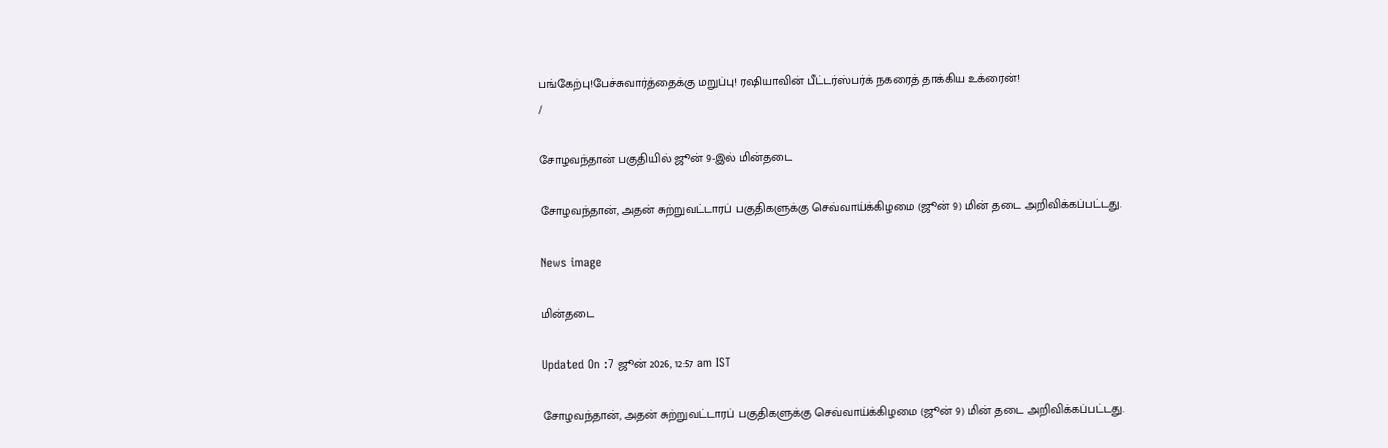பங்கேற்பு!பேச்சுவார்த்தைக்கு மறுப்பு! ரஷியாவின் பீட்டர்ஸ்பர்க் நகரைத் தாக்கிய உக்ரைன்!
/

சோழவந்தான் பகுதியில் ஜூன் 9-இல் மின்தடை

சோழவந்தான், அதன் சுற்றுவட்டாரப் பகுதிகளுக்கு செவ்வாய்க்கிழமை (ஜூன் 9) மின் தடை அறிவிக்கப்பட்டது.

News image

மின்தடை

Updated On :7 ஜூன் 2026, 12:57 am IST

சோழவந்தான், அதன் சுற்றுவட்டாரப் பகுதிகளுக்கு செவ்வாய்க்கிழமை (ஜூன் 9) மின் தடை அறிவிக்கப்பட்டது.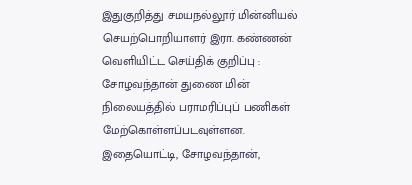இதுகுறித்து சமயநல்லூர் மின்னியல் செயற்பொறியாளர் இரா. கண்ணன் வெளியிட்ட செய்திக் குறிப்பு : சோழவந்தான் துணை மின் நிலையத்தில் பராமரிப்புப் பணிகள் மேற்கொள்ளப்படவுள்ளன. இதையொட்டி, சோழவந்தான்,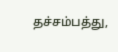தச்சம்பத்து,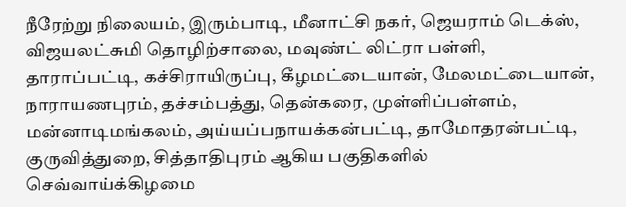நீரேற்று நிலையம், இரும்பாடி, மீனாட்சி நகர், ஜெயராம் டெக்ஸ், விஜயலட்சுமி தொழிற்சாலை, மவுண்ட் லிட்ரா பள்ளி, தாராப்பட்டி, கச்சிராயிருப்பு, கீழமட்டையான், மேலமட்டையான், நாராயணபுரம், தச்சம்பத்து, தென்கரை, முள்ளிப்பள்ளம், மன்னாடிமங்கலம், அய்யப்பநாயக்கன்பட்டி, தாமோதரன்பட்டி, குருவித்துறை, சித்தாதிபுரம் ஆகிய பகுதிகளில் செவ்வாய்க்கிழமை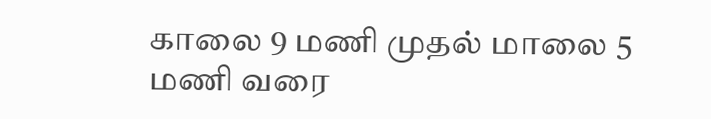காலை 9 மணி முதல் மாலை 5 மணி வரை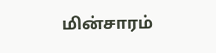மின்சாரம்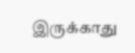இருக்காது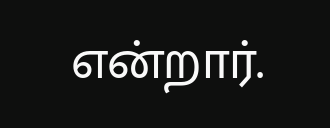என்றார்.